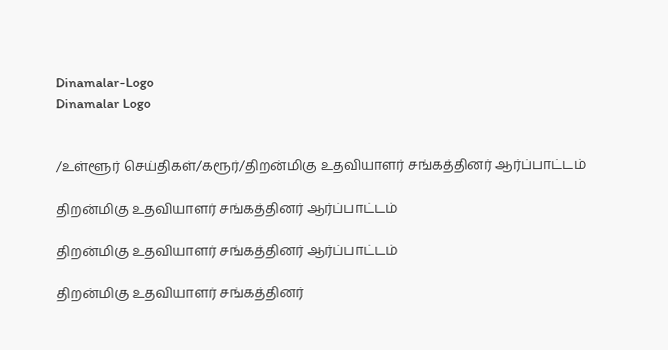Dinamalar-Logo
Dinamalar Logo


/உள்ளூர் செய்திகள்/கரூர்/திறன்மிகு உதவியாளர் சங்கத்தினர் ஆர்ப்பாட்டம்

திறன்மிகு உதவியாளர் சங்கத்தினர் ஆர்ப்பாட்டம்

திறன்மிகு உதவியாளர் சங்கத்தினர் ஆர்ப்பாட்டம்

திறன்மிகு உதவியாளர் சங்கத்தினர்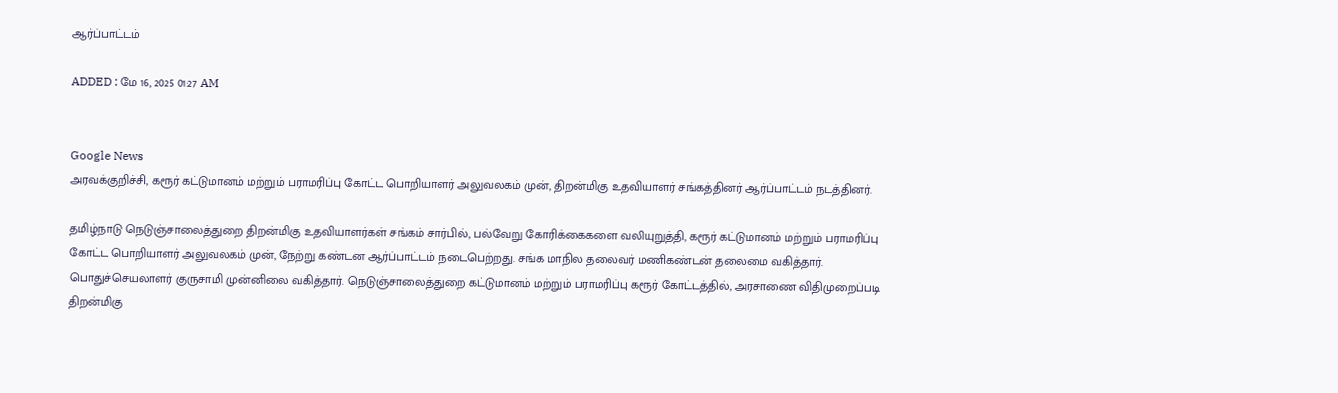ஆர்ப்பாட்டம்

ADDED : மே 16, 2025 01:27 AM


Google News
அரவக்குறிச்சி, கரூர் கட்டுமானம் மற்றும் பராமரிப்பு கோட்ட பொறியாளர் அலுவலகம் முன், திறன்மிகு உதவியாளர் சங்கத்தினர் ஆர்ப்பாட்டம் நடத்தினர்.

தமிழ்நாடு நெடுஞ்சாலைத்துறை திறன்மிகு உதவியாளர்கள் சங்கம் சார்பில், பல்வேறு கோரிக்கைகளை வலியுறுத்தி, கரூர் கட்டுமானம் மற்றும் பராமரிப்பு கோட்ட பொறியாளர் அலுவலகம் முன், நேற்று கண்டன ஆர்ப்பாட்டம் நடைபெற்றது. சங்க மாநில தலைவர் மணிகண்டன் தலைமை வகித்தார். பொதுச்செயலாளர் குருசாமி முன்னிலை வகித்தார். நெடுஞ்சாலைத்துறை கட்டுமானம் மற்றும் பராமரிப்பு கரூர் கோட்டத்தில், அரசாணை விதிமுறைப்படி திறன்மிகு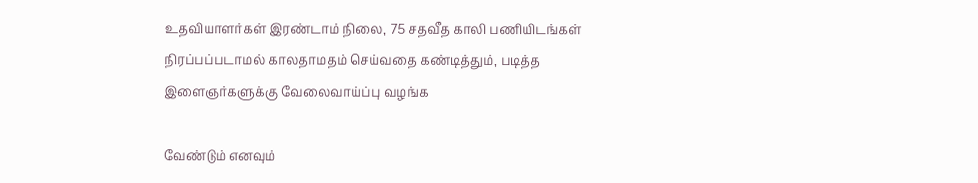உதவியாளர்கள் இரண்டாம் நிலை, 75 சதவீத காலி பணியிடங்கள் நிரப்பப்படாமல் காலதாமதம் செய்வதை கண்டித்தும், படித்த இளைஞர்களுக்கு வேலைவாய்ப்பு வழங்க

வேண்டும் எனவும்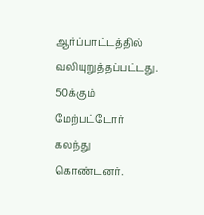ஆர்ப்பாட்டத்தில் வலியுறுத்தப்பட்டது. 50க்கும் மேற்பட்டோர் கலந்து கொண்டனர்.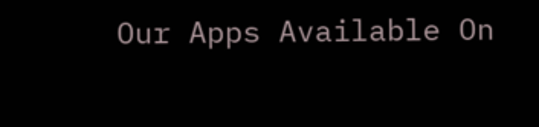Our Apps Available On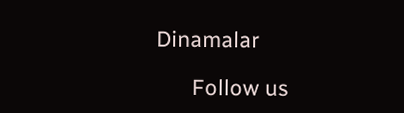Dinamalar

      Follow us